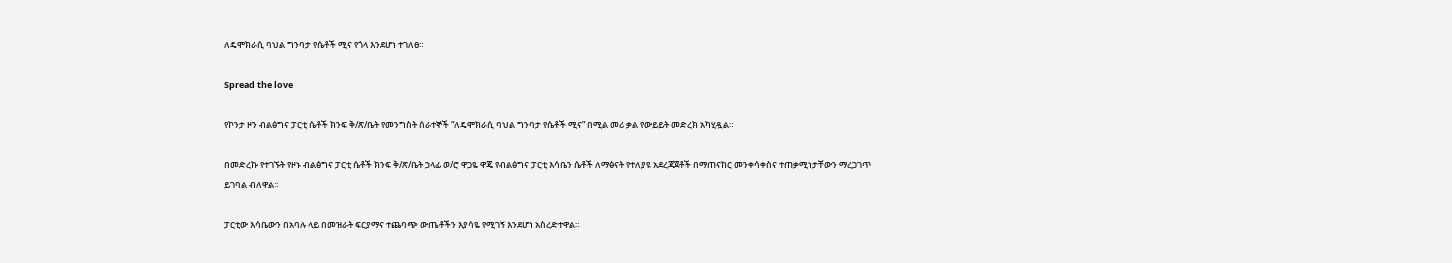ለዴሞክራሲ ባህል ግንባታ የሴቶች ሚና የጎላ እንደሆነ ተገለፀ።

Spread the love

የኮንታ ዞን ብልፅግና ፓርቲ ሴቶች ክንፍ ቅ/ጽ/ቤት የመንግስት ሰራተኞች “ለዴሞክራሲ ባህል ግንባታ የሴቶች ሚና” በሚል መሪ ቃል የውይይት መድረክ አካሂዷል።

በመድረኩ የተገኙት የዞኑ ብልፅግና ፓርቲ ሴቶች ክንፍ ቅ/ጽ/ቤት ኃላፊ ወ/ሮ ዋጋዬ ዋጄ የብልፅግና ፓርቲ እሳቤን ሴቶች ለማፅናት የተለያዩ አደረጃጀቶች በማጠናከር መንቀሳቀስና ተጠቃሚነታቸውን ማረጋገጥ ይገባል ብለዋል።

ፓርቲው እሳቤውን በአባሉ ላይ በመዝራት ፍርያማና ተጨባጭ ውጤቶችን እያሳዬ የሚገኝ እንደሆነ አስረድተዋል።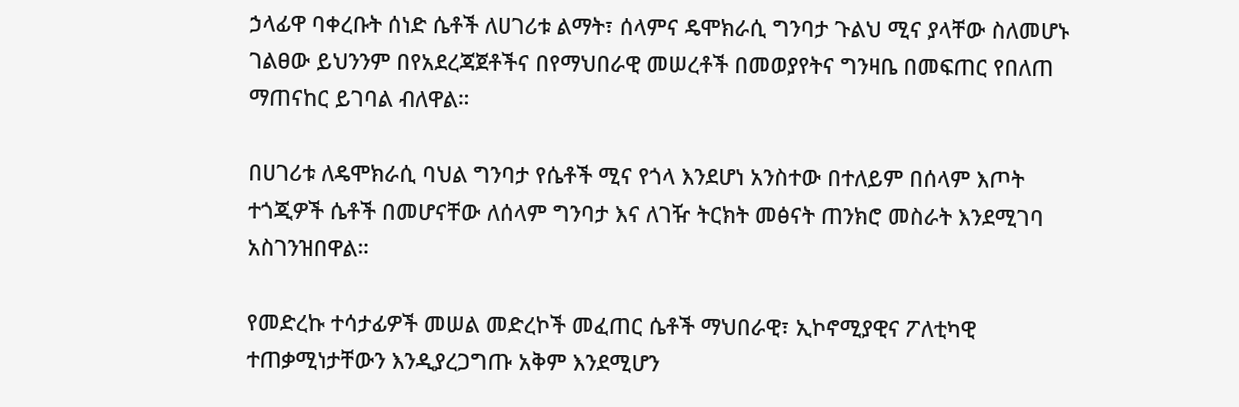ኃላፊዋ ባቀረቡት ሰነድ ሴቶች ለሀገሪቱ ልማት፣ ሰላምና ዴሞክራሲ ግንባታ ጉልህ ሚና ያላቸው ስለመሆኑ ገልፀው ይህንንም በየአደረጃጀቶችና በየማህበራዊ መሠረቶች በመወያየትና ግንዛቤ በመፍጠር የበለጠ ማጠናከር ይገባል ብለዋል።

በሀገሪቱ ለዴሞክራሲ ባህል ግንባታ የሴቶች ሚና የጎላ እንደሆነ አንስተው በተለይም በሰላም እጦት ተጎጂዎች ሴቶች በመሆናቸው ለሰላም ግንባታ እና ለገዥ ትርክት መፅናት ጠንክሮ መስራት እንደሚገባ አስገንዝበዋል።

የመድረኩ ተሳታፊዎች መሠል መድረኮች መፈጠር ሴቶች ማህበራዊ፣ ኢኮኖሚያዊና ፖለቲካዊ ተጠቃሚነታቸውን እንዲያረጋግጡ አቅም እንደሚሆን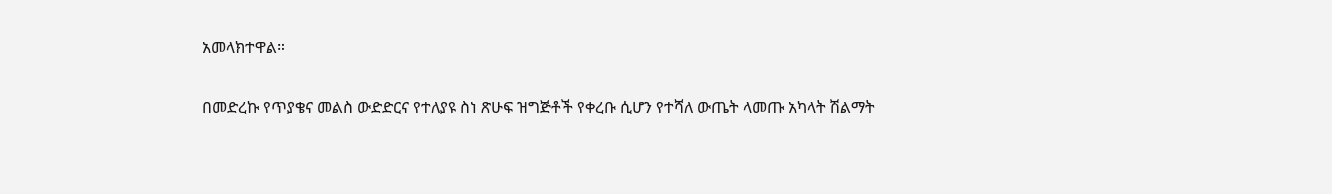አመላክተዋል።

በመድረኩ የጥያቄና መልስ ውድድርና የተለያዩ ስነ ጽሁፍ ዝግጅቶች የቀረቡ ሲሆን የተሻለ ውጤት ላመጡ አካላት ሽልማት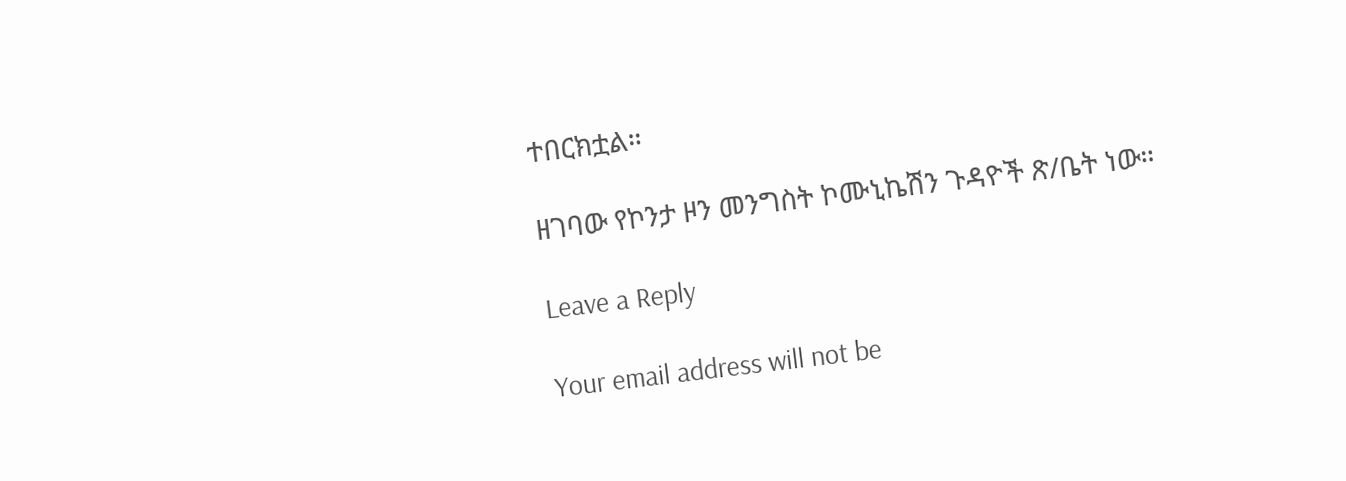ተበርክቷል።

ዘገባው የኮንታ ዞን መንግስት ኮሙኒኬሽን ጉዳዮች ጽ/ቤት ነው።

Leave a Reply

Your email address will not be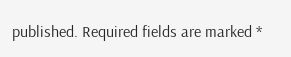published. Required fields are marked *